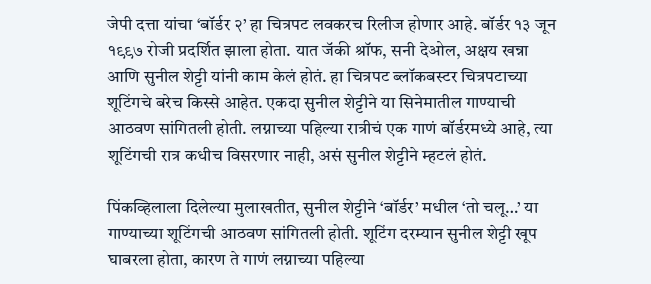जेपी दत्ता यांचा ‘बॉर्डर २’ हा चित्रपट लवकरच रिलीज होणार आहे. बॉर्डर १३ जून १९९७ रोजी प्रदर्शित झाला होता. यात जॅकी श्रॉफ, सनी देओल, अक्षय खन्ना आणि सुनील शेट्टी यांनी काम केलं होतं. हा चित्रपट ब्लॉकबस्टर चित्रपटाच्या शूटिंगचे बरेच किस्से आहेत. एकदा सुनील शेट्टीने या सिनेमातील गाण्याची आठवण सांगितली होती. लग्नाच्या पहिल्या रात्रीचं एक गाणं बॉर्डरमध्ये आहे, त्या शूटिंगची रात्र कधीच विसरणार नाही, असं सुनील शेट्टीने म्हटलं होतं.

पिंकव्हिलाला दिलेल्या मुलाखतीत, सुनील शेट्टीने ‘बॉर्डर’ मधील ‘तो चलू…’ या गाण्याच्या शूटिंगची आठवण सांगितली होती. शूटिंग दरम्यान सुनील शेट्टी खूप घाबरला होता, कारण ते गाणं लग्नाच्या पहिल्या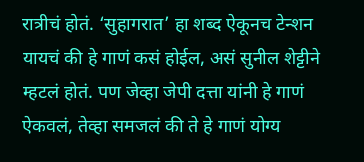रात्रीचं होतं. ‘सुहागरात’ हा शब्द ऐकूनच टेन्शन यायचं की हे गाणं कसं होईल, असं सुनील शेट्टीने म्हटलं होतं. पण जेव्हा जेपी दत्ता यांनी हे गाणं ऐकवलं, तेव्हा समजलं की ते हे गाणं योग्य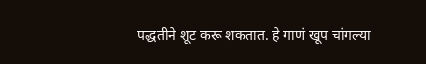पद्धतीने शूट करू शकतात. हे गाणं खूप चांगल्या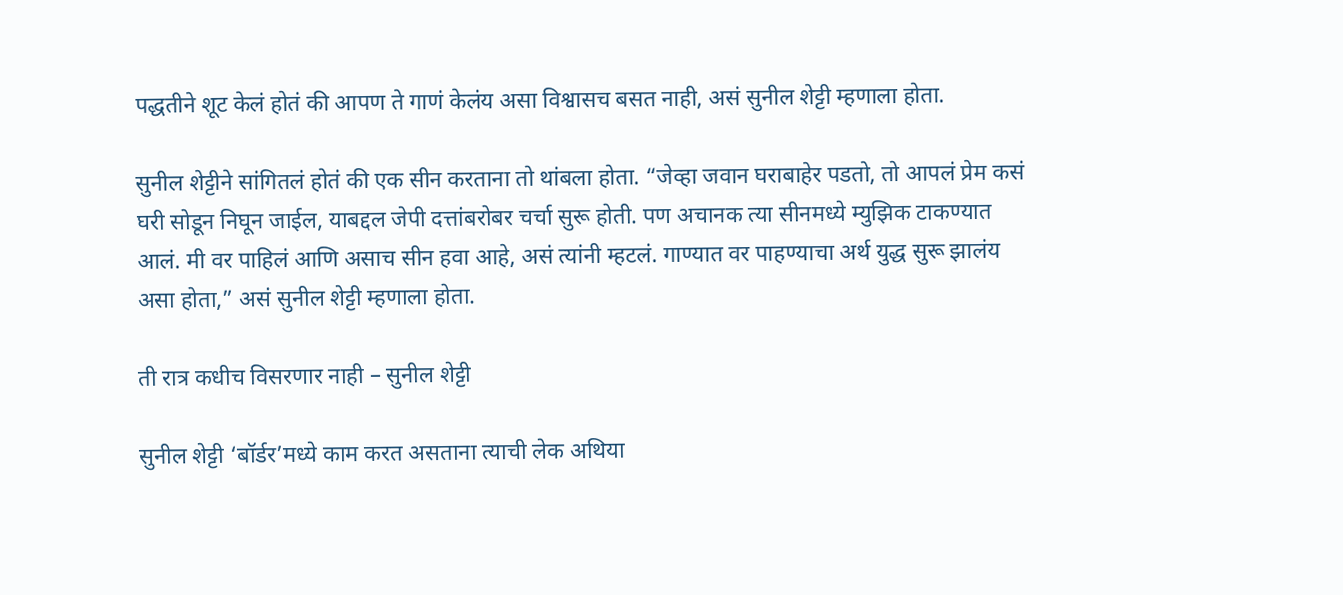पद्धतीने शूट केलं होतं की आपण ते गाणं केलंय असा विश्वासच बसत नाही, असं सुनील शेट्टी म्हणाला होता.

सुनील शेट्टीने सांगितलं होतं की एक सीन करताना तो थांबला होता. “जेव्हा जवान घराबाहेर पडतो, तो आपलं प्रेम कसं घरी सोडून निघून जाईल, याबद्दल जेपी दत्तांबरोबर चर्चा सुरू होती. पण अचानक त्या सीनमध्ये म्युझिक टाकण्यात आलं. मी वर पाहिलं आणि असाच सीन हवा आहे, असं त्यांनी म्हटलं. गाण्यात वर पाहण्याचा अर्थ युद्ध सुरू झालंय असा होता,” असं सुनील शेट्टी म्हणाला होता.

ती रात्र कधीच विसरणार नाही – सुनील शेट्टी

सुनील शेट्टी ‘बॉर्डर’मध्ये काम करत असताना त्याची लेक अथिया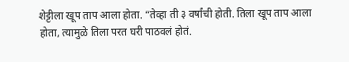शेट्टीला खूप ताप आला होता. “तेव्हा ती ३ वर्षांची होती. तिला खूप ताप आला होता, त्यामुळे तिला परत घरी पाठवलं होतं.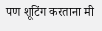पण शूटिंग करताना मी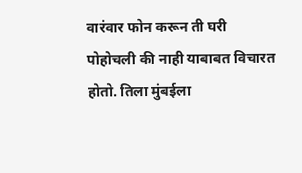वारंवार फोन करून ती घरी पोहोचली की नाही याबाबत विचारत होतो. तिला मुंबईला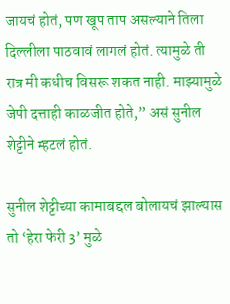जायचं होतं, पण खूप ताप असल्याने तिला दिल्लीला पाठवावं लागलं होतं. त्यामुळे ती रात्र मी कधीच विसरू शकत नाही. माझ्यामुळे जेपी दत्ताही काळजीत होते,” असं सुनील शेट्टीने म्हटलं होतं.

सुनील शेट्टीच्या कामाबद्दल बोलायचं झाल्यास तो ‘हेरा फेरी 3’ मुळे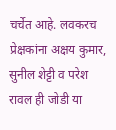चर्चेत आहे. लवकरच प्रेक्षकांना अक्षय कुमार, सुनील शेट्टी व परेश रावल ही जोडी या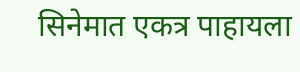सिनेमात एकत्र पाहायला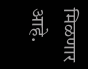मिळणार आहे.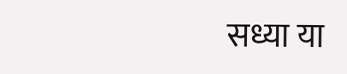सध्या या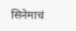सिनेमाचं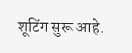शूटिंग सुरू आहे.